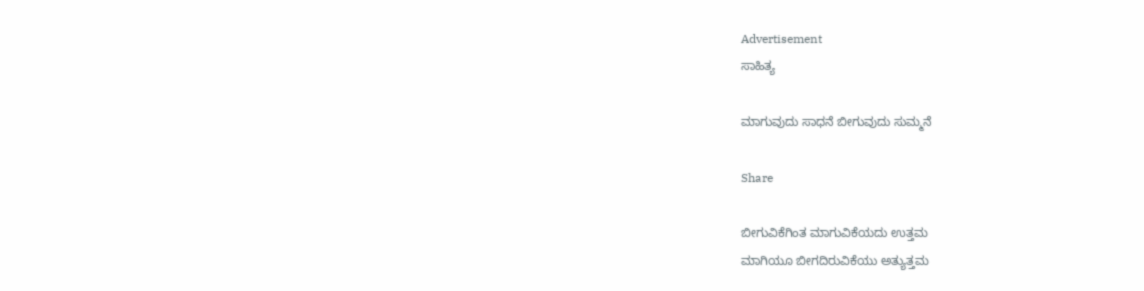Advertisement
ಸಾಹಿತ್ಯ

ಮಾಗುವುದು ಸಾಧನೆ ಬೀಗುವುದು ಸುಮ್ಮನೆ

Share

ಬೀಗುವಿಕೆಗಿಂತ ಮಾಗುವಿಕೆಯದು ಉತ್ತಮ
ಮಾಗಿಯೂ ಬೀಗದಿರುವಿಕೆಯು ಅತ್ಯುತ್ತಮ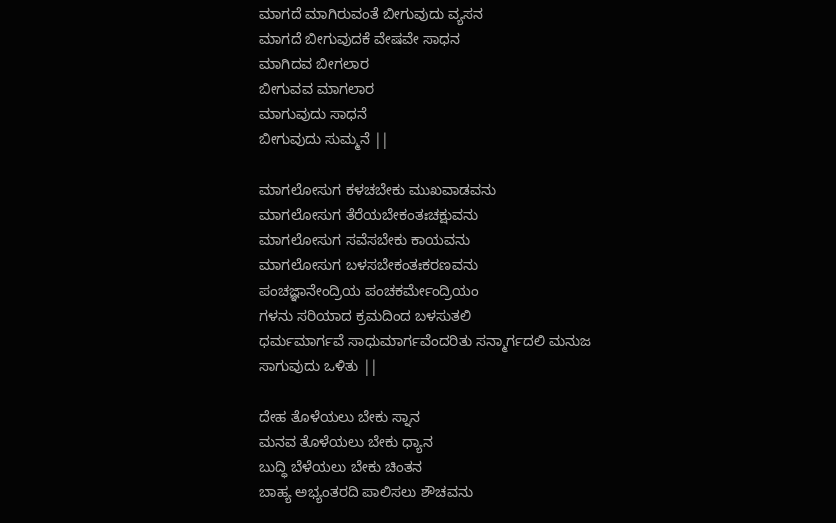ಮಾಗದೆ ಮಾಗಿರುವಂತೆ ಬೀಗುವುದು ವ್ಯಸನ
ಮಾಗದೆ ಬೀಗುವುದಕೆ ವೇಷವೇ ಸಾಧನ
ಮಾಗಿದವ ಬೀಗಲಾರ
ಬೀಗುವವ ಮಾಗಲಾರ
ಮಾಗುವುದು ಸಾಧನೆ
ಬೀಗುವುದು ಸುಮ್ಮನೆ ||

ಮಾಗಲೋಸುಗ ಕಳಚಬೇಕು ಮುಖವಾಡವನು
ಮಾಗಲೋಸುಗ ತೆರೆಯಬೇಕಂತಃಚಕ್ಷುವನು
ಮಾಗಲೋಸುಗ ಸವೆಸಬೇಕು ಕಾಯವನು
ಮಾಗಲೋಸುಗ ಬಳಸಬೇಕಂತಃಕರಣವನು
ಪಂಚಜ್ಞಾನೇಂದ್ರಿಯ ಪಂಚಕರ್ಮೇಂದ್ರಿಯಂ
ಗಳನು ಸರಿಯಾದ ಕ್ರಮದಿಂದ ಬಳಸುತಲಿ
ಧರ್ಮಮಾರ್ಗವೆ ಸಾಧುಮಾರ್ಗವೆಂದರಿತು ಸನ್ಮಾರ್ಗದಲಿ ಮನುಜ ಸಾಗುವುದು ಒಳಿತು ||

ದೇಹ ತೊಳೆಯಲು ಬೇಕು ಸ್ನಾನ
ಮನವ ತೊಳೆಯಲು ಬೇಕು ಧ್ಯಾನ
ಬುದ್ಧಿ ಬೆಳೆಯಲು ಬೇಕು ಚಿಂತನ
ಬಾಹ್ಯ ಅಭ್ಯಂತರದಿ ಪಾಲಿಸಲು ಶೌಚವನು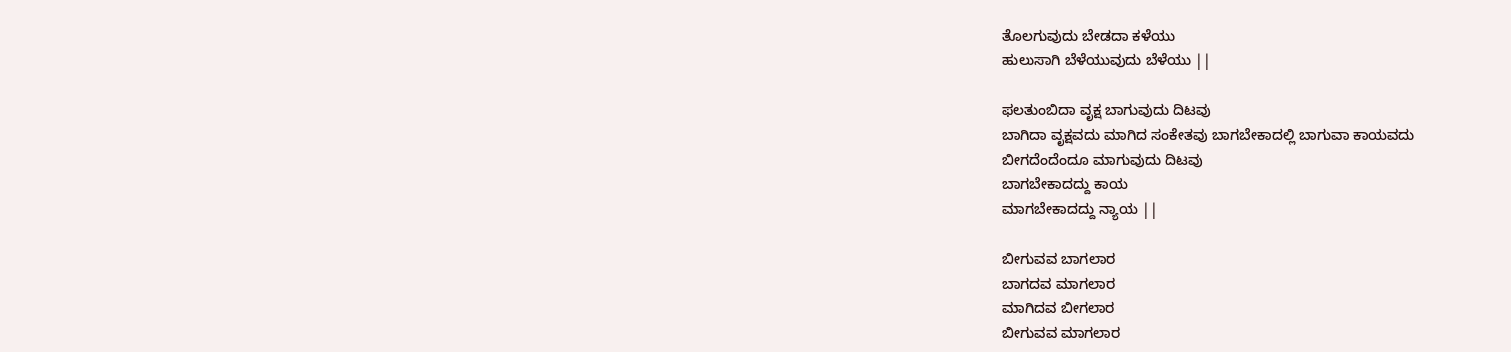ತೊಲಗುವುದು ಬೇಡದಾ ಕಳೆಯು
ಹುಲುಸಾಗಿ ಬೆಳೆಯುವುದು ಬೆಳೆಯು ||

ಫಲತುಂಬಿದಾ ವೃಕ್ಷ ಬಾಗುವುದು ದಿಟವು
ಬಾಗಿದಾ ವೃಕ್ಷವದು ಮಾಗಿದ ಸಂಕೇತವು ಬಾಗಬೇಕಾದಲ್ಲಿ ಬಾಗುವಾ ಕಾಯವದು
ಬೀಗದೆಂದೆಂದೂ ಮಾಗುವುದು ದಿಟವು
ಬಾಗಬೇಕಾದದ್ದು ಕಾಯ
ಮಾಗಬೇಕಾದದ್ದು ನ್ಯಾಯ ||

ಬೀಗುವವ ಬಾಗಲಾರ
ಬಾಗದವ ಮಾಗಲಾರ
ಮಾಗಿದವ ಬೀಗಲಾರ
ಬೀಗುವವ ಮಾಗಲಾರ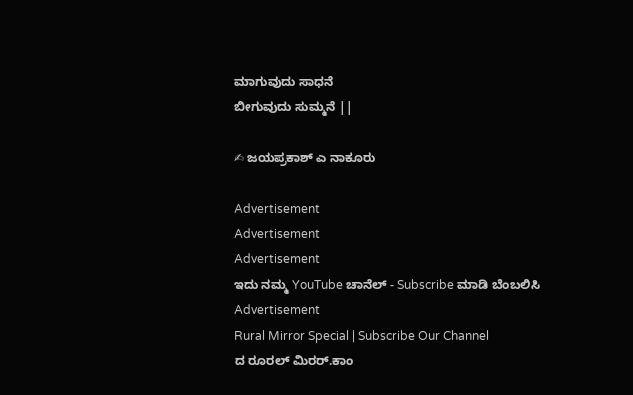ಮಾಗುವುದು ಸಾಧನೆ
ಬೀಗುವುದು ಸುಮ್ಮನೆ ||

✍ ಜಯಪ್ರಕಾಶ್ ಎ ನಾಕೂರು

Advertisement
Advertisement
Advertisement
ಇದು ನಮ್ಮ YouTube ಚಾನೆಲ್ - Subscribe ಮಾಡಿ ಬೆಂಬಲಿಸಿ
Advertisement
Rural Mirror Special | Subscribe Our Channel
ದ ರೂರಲ್ ಮಿರರ್.ಕಾಂ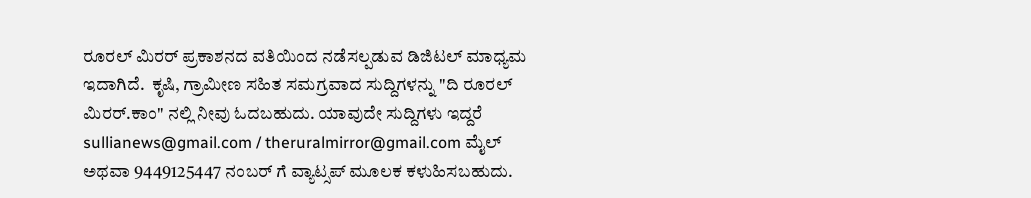ರೂರಲ್‌ ಮಿರರ್‌ ಪ್ರಕಾಶನದ ವತಿಯಿಂದ ನಡೆಸಲ್ಪಡುವ ಡಿಜಿಟಲ್‌ ಮಾಧ್ಯಮ ಇದಾಗಿದೆ.  ಕೃಷಿ, ಗ್ರಾಮೀಣ ಸಹಿತ ಸಮಗ್ರವಾದ ಸುದ್ದಿಗಳನ್ನು "ದಿ ರೂರಲ್‌ ಮಿರರ್‌.ಕಾಂ" ನಲ್ಲಿ ನೀವು ಓದಬಹುದು. ಯಾವುದೇ ಸುದ್ದಿಗಳು ಇದ್ದರೆ sullianews@gmail.com / theruralmirror@gmail.com ಮೈಲ್ ಅಥವಾ 9449125447 ನಂಬರ್ ಗೆ ವ್ಯಾಟ್ಸಪ್ ಮೂಲಕ ಕಳುಹಿಸಬಹುದು.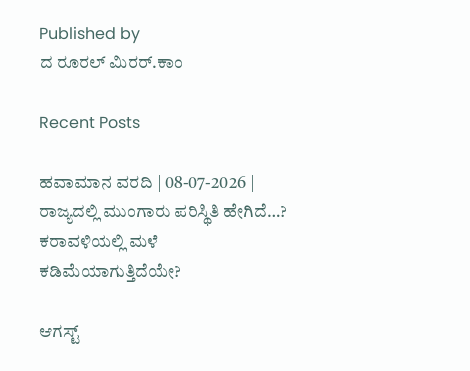Published by
ದ ರೂರಲ್ ಮಿರರ್.ಕಾಂ

Recent Posts

ಹವಾಮಾನ ವರದಿ | 08-07-2026 | ರಾಜ್ಯದಲ್ಲಿ ಮುಂಗಾರು ಪರಿಸ್ಥಿತಿ ಹೇಗಿದೆ…? ಕರಾವಳಿಯಲ್ಲಿ ಮಳೆ ಕಡಿಮೆಯಾಗುತ್ತಿದೆಯೇ?

ಆಗಸ್ಟ್‌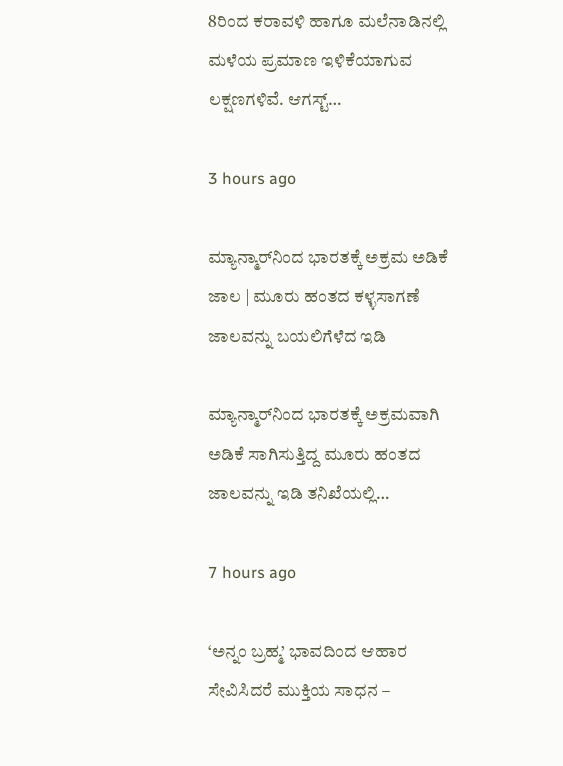8ರಿಂದ ಕರಾವಳಿ ಹಾಗೂ ಮಲೆನಾಡಿನಲ್ಲಿ ಮಳೆಯ ಪ್ರಮಾಣ ಇಳಿಕೆಯಾಗುವ ಲಕ್ಷಣಗಳಿವೆ. ಆಗಸ್ಟ್‌…

3 hours ago

ಮ್ಯಾನ್ಮಾರ್‌ನಿಂದ ಭಾರತಕ್ಕೆ ಅಕ್ರಮ ಅಡಿಕೆ ಜಾಲ | ಮೂರು ಹಂತದ ಕಳ್ಳಸಾಗಣೆ ಜಾಲವನ್ನು ಬಯಲಿಗೆಳೆದ ಇಡಿ

ಮ್ಯಾನ್ಮಾರ್‌ನಿಂದ ಭಾರತಕ್ಕೆ ಅಕ್ರಮವಾಗಿ ಅಡಿಕೆ ಸಾಗಿಸುತ್ತಿದ್ದ ಮೂರು ಹಂತದ ಜಾಲವನ್ನು ಇಡಿ ತನಿಖೆಯಲ್ಲಿ…

7 hours ago

‘ಅನ್ನಂ ಬ್ರಹ್ಮ’ ಭಾವದಿಂದ ಆಹಾರ ಸೇವಿಸಿದರೆ ಮುಕ್ತಿಯ ಸಾಧನ –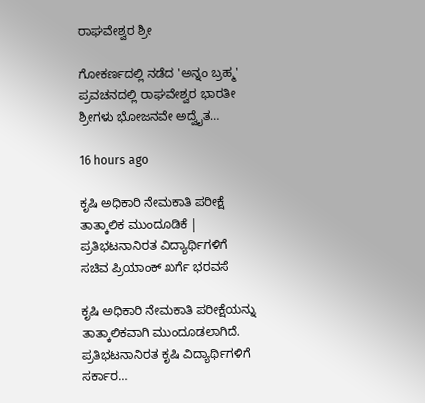ರಾಘವೇಶ್ವರ ಶ್ರೀ

ಗೋಕರ್ಣದಲ್ಲಿ ನಡೆದ 'ಅನ್ನಂ ಬ್ರಹ್ಮ' ಪ್ರವಚನದಲ್ಲಿ ರಾಘವೇಶ್ವರ ಭಾರತೀ ಶ್ರೀಗಳು ಭೋಜನವೇ ಅದ್ವೈತ…

16 hours ago

ಕೃಷಿ ಅಧಿಕಾರಿ ನೇಮಕಾತಿ ಪರೀಕ್ಷೆ ತಾತ್ಕಾಲಿಕ ಮುಂದೂಡಿಕೆ | ಪ್ರತಿಭಟನಾನಿರತ ವಿದ್ಯಾರ್ಥಿಗಳಿಗೆ ಸಚಿವ ಪ್ರಿಯಾಂಕ್ ಖರ್ಗೆ ಭರವಸೆ

ಕೃಷಿ ಅಧಿಕಾರಿ ನೇಮಕಾತಿ ಪರೀಕ್ಷೆಯನ್ನು ತಾತ್ಕಾಲಿಕವಾಗಿ ಮುಂದೂಡಲಾಗಿದೆ. ಪ್ರತಿಭಟನಾನಿರತ ಕೃಷಿ ವಿದ್ಯಾರ್ಥಿಗಳಿಗೆ ಸರ್ಕಾರ…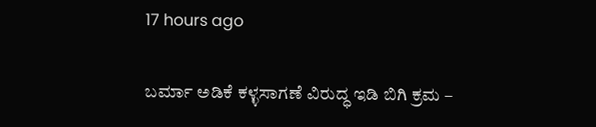17 hours ago

ಬರ್ಮಾ ಅಡಿಕೆ ಕಳ್ಳಸಾಗಣೆ ವಿರುದ್ಧ ಇಡಿ ಬಿಗಿ ಕ್ರಮ –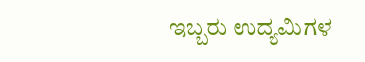ಇಬ್ಬರು ಉದ್ಯಮಿಗಳ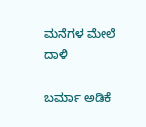ಮನೆಗಳ ಮೇಲೆ ದಾಳಿ

ಬರ್ಮಾ ಅಡಿಕೆ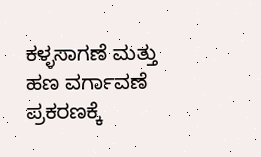ಕಳ್ಳಸಾಗಣೆ ಮತ್ತು ಹಣ ವರ್ಗಾವಣೆ ಪ್ರಕರಣಕ್ಕೆ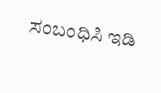ಸಂಬಂಧಿಸಿ ಇಡಿ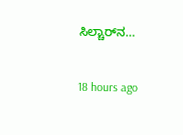ಸಿಲ್ಚಾರ್‌ನ…

18 hours ago